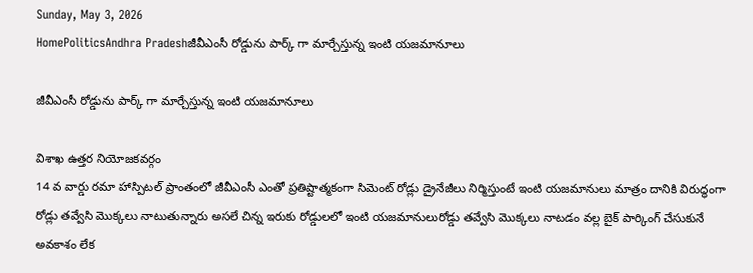Sunday, May 3, 2026
HomePoliticsAndhra Pradeshజీవీఎంసీ రోడ్డును పార్క్ గా మార్చేస్తున్న ఇంటి యజమానూలు

జీవీఎంసీ రోడ్డును పార్క్ గా మార్చేస్తున్న ఇంటి యజమానూలు

విశాఖ ఉత్తర నియోజకవర్గం
14 వ వార్డు రమా హాస్పిటల్ ప్రాంతంలో జీవీఎంసీ ఎంతో ప్రతిష్టాత్మకంగా సిమెంట్ రోడ్లు డ్రైనేజీలు నిర్మిస్తుంటే ఇంటి యజమానులు మాత్రం దానికి విరుద్ధంగా రోడ్లు తవ్వేసి మొక్కలు నాటుతున్నారు అసలే చిన్న ఇరుకు రోడ్డులలో ఇంటి యజమానులురోడ్డు తవ్వేసి మొక్కలు నాటడం వల్ల బైక్ పార్కింగ్ చేసుకునే అవకాశం లేక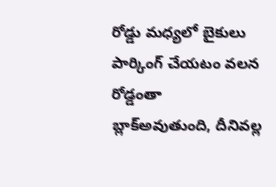రోడ్డు మధ్యలో బైకులు పార్కింగ్ చేయటం వలన రోడ్డంతా బ్లాక్అవుతుంది, దీనివల్ల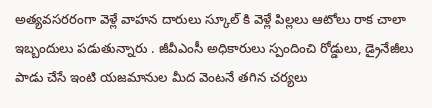అత్యవసరరంగా వెళ్లే వాహన దారులు స్కూల్ కి వెళ్లే పిల్లలు ఆటోలు రాక చాలా ఇబ్బందులు పడుతున్నారు . జీవీఎంసీ అధికారులు స్పందించి రోడ్డులు, డ్రైనేజీలు పాడు చేసే ఇంటి యజమానుల మీద వెంటనే తగిన చర్యలు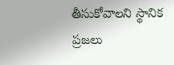తీసుకోవాలని స్థానిక ప్రజలు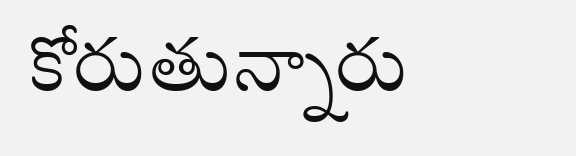కోరుతున్నారు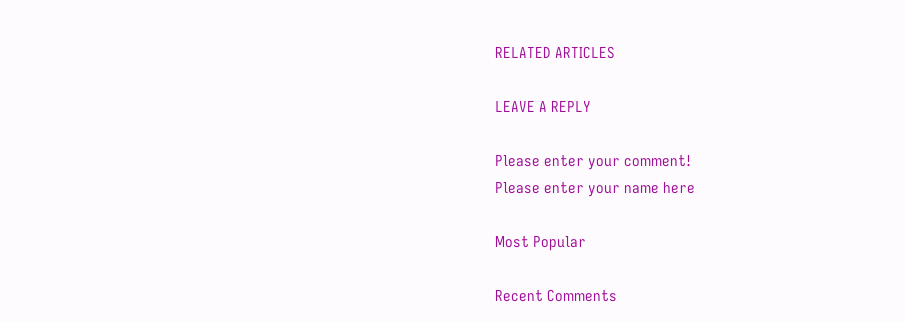RELATED ARTICLES

LEAVE A REPLY

Please enter your comment!
Please enter your name here

Most Popular

Recent Comments